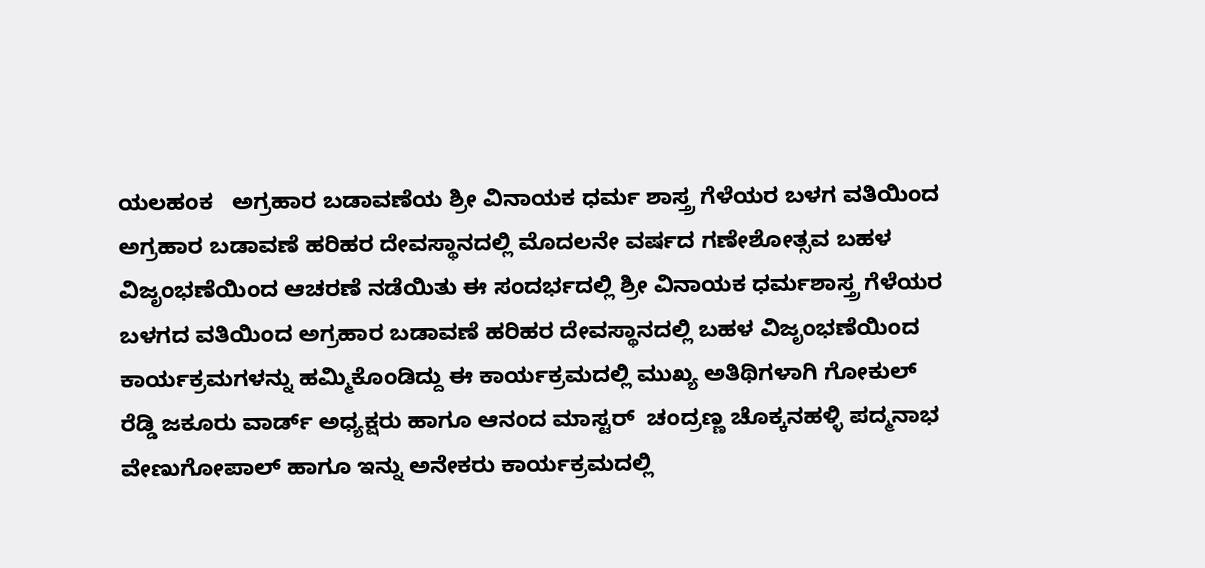ಯಲಹಂಕ   ಅಗ್ರಹಾರ ಬಡಾವಣೆಯ ಶ್ರೀ ವಿನಾಯಕ ಧರ್ಮ ಶಾಸ್ತ್ರ ಗೆಳೆಯರ ಬಳಗ ವತಿಯಿಂದ  ಅಗ್ರಹಾರ ಬಡಾವಣೆ ಹರಿಹರ ದೇವಸ್ಥಾನದಲ್ಲಿ ಮೊದಲನೇ ವರ್ಷದ ಗಣೇಶೋತ್ಸವ ಬಹಳ ವಿಜೃಂಭಣೆಯಿಂದ ಆಚರಣೆ ನಡೆಯಿತು ಈ ಸಂದರ್ಭದಲ್ಲಿ ಶ್ರೀ ವಿನಾಯಕ ಧರ್ಮಶಾಸ್ತ್ರ ಗೆಳೆಯರ ಬಳಗದ ವತಿಯಿಂದ ಅಗ್ರಹಾರ ಬಡಾವಣೆ ಹರಿಹರ ದೇವಸ್ಥಾನದಲ್ಲಿ ಬಹಳ ವಿಜೃಂಭಣೆಯಿಂದ ಕಾರ್ಯಕ್ರಮಗಳನ್ನು ಹಮ್ಮಿಕೊಂಡಿದ್ದು ಈ ಕಾರ್ಯಕ್ರಮದಲ್ಲಿ ಮುಖ್ಯ ಅತಿಥಿಗಳಾಗಿ ಗೋಕುಲ್ ರೆಡ್ಡಿ ಜಕೂರು ವಾರ್ಡ್ ಅಧ್ಯಕ್ಷರು ಹಾಗೂ ಆನಂದ ಮಾಸ್ಟರ್  ಚಂದ್ರಣ್ಣ ಚೊಕ್ಕನಹಳ್ಳಿ ಪದ್ಮನಾಭ ವೇಣುಗೋಪಾಲ್ ಹಾಗೂ ಇನ್ನು ಅನೇಕರು ಕಾರ್ಯಕ್ರಮದಲ್ಲಿ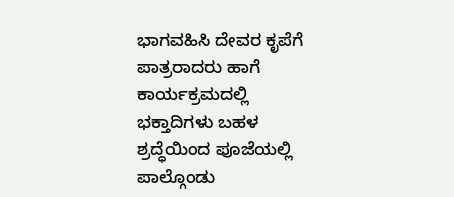ಭಾಗವಹಿಸಿ ದೇವರ ಕೃಪೆಗೆ ಪಾತ್ರರಾದರು ಹಾಗೆ ಕಾರ್ಯಕ್ರಮದಲ್ಲಿ ಭಕ್ತಾದಿಗಳು ಬಹಳ  ಶ್ರದ್ಧೆಯಿಂದ ಪೂಜೆಯಲ್ಲಿ  ಪಾಲ್ಗೊಂಡು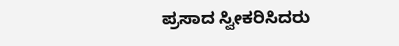ಪ್ರಸಾದ ಸ್ವೀಕರಿಸಿದರು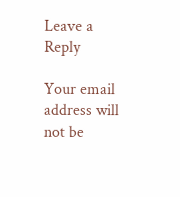Leave a Reply

Your email address will not be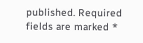published. Required fields are marked *